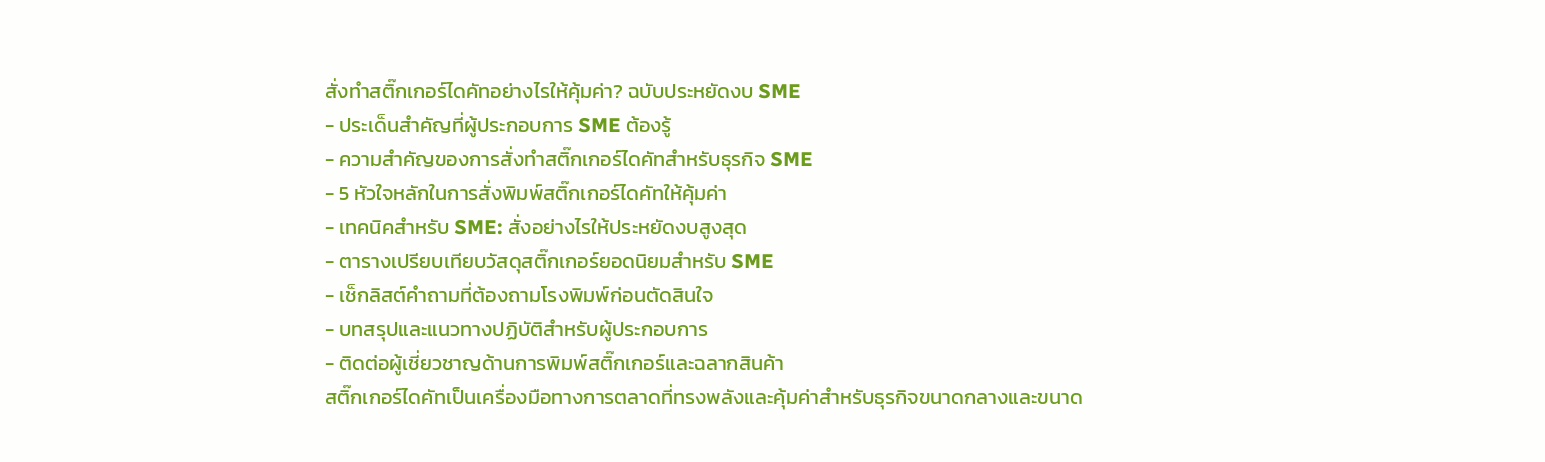สั่งทำสติ๊กเกอร์ไดคัทอย่างไรให้คุ้มค่า? ฉบับประหยัดงบ SME
- ประเด็นสำคัญที่ผู้ประกอบการ SME ต้องรู้
- ความสำคัญของการสั่งทำสติ๊กเกอร์ไดคัทสำหรับธุรกิจ SME
- 5 หัวใจหลักในการสั่งพิมพ์สติ๊กเกอร์ไดคัทให้คุ้มค่า
- เทคนิคสำหรับ SME: สั่งอย่างไรให้ประหยัดงบสูงสุด
- ตารางเปรียบเทียบวัสดุสติ๊กเกอร์ยอดนิยมสำหรับ SME
- เช็กลิสต์คำถามที่ต้องถามโรงพิมพ์ก่อนตัดสินใจ
- บทสรุปและแนวทางปฏิบัติสำหรับผู้ประกอบการ
- ติดต่อผู้เชี่ยวชาญด้านการพิมพ์สติ๊กเกอร์และฉลากสินค้า
สติ๊กเกอร์ไดคัทเป็นเครื่องมือทางการตลาดที่ทรงพลังและคุ้มค่าสำหรับธุรกิจขนาดกลางและขนาด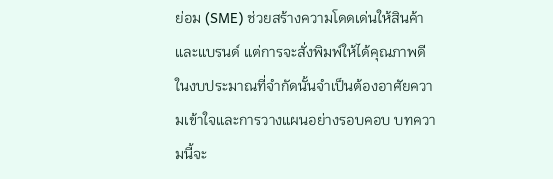ย่อม (SME) ช่วยสร้างความโดดเด่นให้สินค้าและแบรนด์ แต่การจะสั่งพิมพ์ให้ได้คุณภาพดีในงบประมาณที่จำกัดนั้นจำเป็นต้องอาศัยความเข้าใจและการวางแผนอย่างรอบคอบ บทความนี้จะ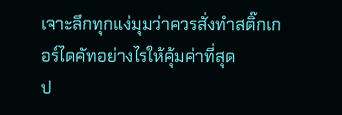เจาะลึกทุกแง่มุมว่าควรสั่งทำสติ๊กเกอร์ไดคัทอย่างไรให้คุ้มค่าที่สุด
ป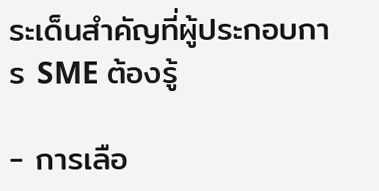ระเด็นสำคัญที่ผู้ประกอบการ SME ต้องรู้

- การเลือ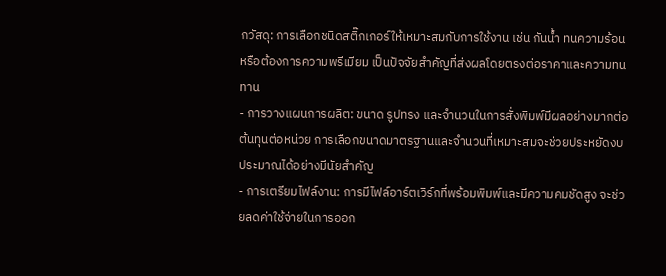กวัสดุ: การเลือกชนิดสติ๊กเกอร์ให้เหมาะสมกับการใช้งาน เช่น กันน้ำ ทนความร้อน หรือต้องการความพรีเมียม เป็นปัจจัยสำคัญที่ส่งผลโดยตรงต่อราคาและความทนทาน
- การวางแผนการผลิต: ขนาด รูปทรง และจำนวนในการสั่งพิมพ์มีผลอย่างมากต่อต้นทุนต่อหน่วย การเลือกขนาดมาตรฐานและจำนวนที่เหมาะสมจะช่วยประหยัดงบประมาณได้อย่างมีนัยสำคัญ
- การเตรียมไฟล์งาน: การมีไฟล์อาร์ตเวิร์กที่พร้อมพิมพ์และมีความคมชัดสูง จะช่วยลดค่าใช้จ่ายในการออก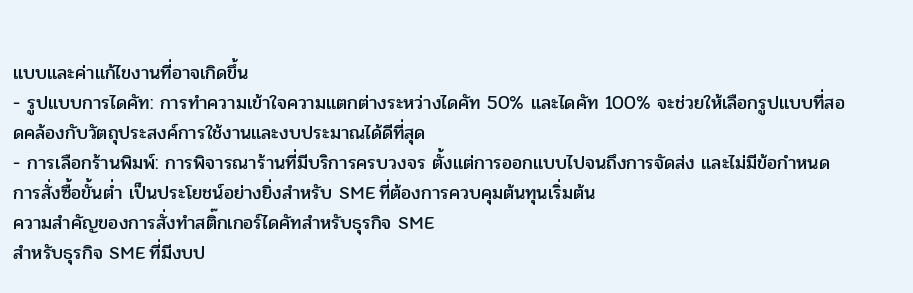แบบและค่าแก้ไขงานที่อาจเกิดขึ้น
- รูปแบบการไดคัท: การทำความเข้าใจความแตกต่างระหว่างไดคัท 50% และไดคัท 100% จะช่วยให้เลือกรูปแบบที่สอดคล้องกับวัตถุประสงค์การใช้งานและงบประมาณได้ดีที่สุด
- การเลือกร้านพิมพ์: การพิจารณาร้านที่มีบริการครบวงจร ตั้งแต่การออกแบบไปจนถึงการจัดส่ง และไม่มีข้อกำหนดการสั่งซื้อขั้นต่ำ เป็นประโยชน์อย่างยิ่งสำหรับ SME ที่ต้องการควบคุมต้นทุนเริ่มต้น
ความสำคัญของการสั่งทำสติ๊กเกอร์ไดคัทสำหรับธุรกิจ SME
สำหรับธุรกิจ SME ที่มีงบป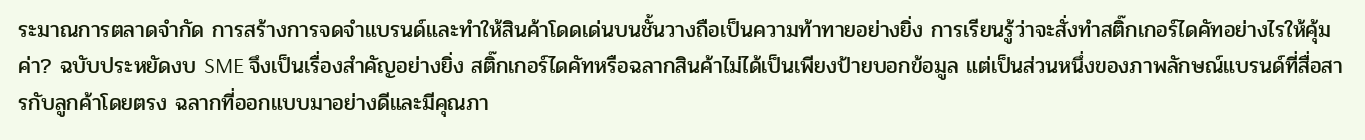ระมาณการตลาดจำกัด การสร้างการจดจำแบรนด์และทำให้สินค้าโดดเด่นบนชั้นวางถือเป็นความท้าทายอย่างยิ่ง การเรียนรู้ว่าจะสั่งทำสติ๊กเกอร์ไดคัทอย่างไรให้คุ้มค่า? ฉบับประหยัดงบ SME จึงเป็นเรื่องสำคัญอย่างยิ่ง สติ๊กเกอร์ไดคัทหรือฉลากสินค้าไม่ได้เป็นเพียงป้ายบอกข้อมูล แต่เป็นส่วนหนึ่งของภาพลักษณ์แบรนด์ที่สื่อสารกับลูกค้าโดยตรง ฉลากที่ออกแบบมาอย่างดีและมีคุณภา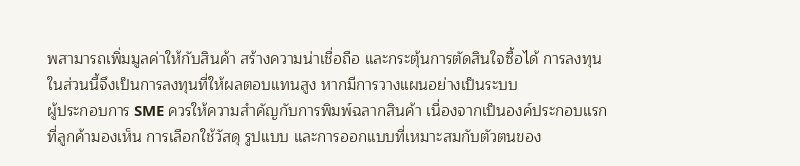พสามารถเพิ่มมูลค่าให้กับสินค้า สร้างความน่าเชื่อถือ และกระตุ้นการตัดสินใจซื้อได้ การลงทุนในส่วนนี้จึงเป็นการลงทุนที่ให้ผลตอบแทนสูง หากมีการวางแผนอย่างเป็นระบบ
ผู้ประกอบการ SME ควรให้ความสำคัญกับการพิมพ์ฉลากสินค้า เนื่องจากเป็นองค์ประกอบแรกที่ลูกค้ามองเห็น การเลือกใช้วัสดุ รูปแบบ และการออกแบบที่เหมาะสมกับตัวตนของ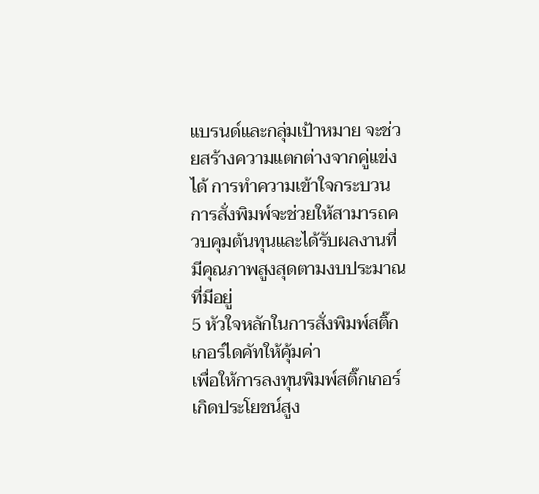แบรนด์และกลุ่มเป้าหมาย จะช่วยสร้างความแตกต่างจากคู่แข่งได้ การทำความเข้าใจกระบวนการสั่งพิมพ์จะช่วยให้สามารถควบคุมต้นทุนและได้รับผลงานที่มีคุณภาพสูงสุดตามงบประมาณที่มีอยู่
5 หัวใจหลักในการสั่งพิมพ์สติ๊กเกอร์ไดคัทให้คุ้มค่า
เพื่อให้การลงทุนพิมพ์สติ๊กเกอร์เกิดประโยชน์สูง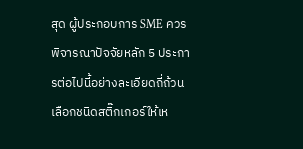สุด ผู้ประกอบการ SME ควรพิจารณาปัจจัยหลัก 5 ประการต่อไปนี้อย่างละเอียดถี่ถ้วน
เลือกชนิดสติ๊กเกอร์ให้เห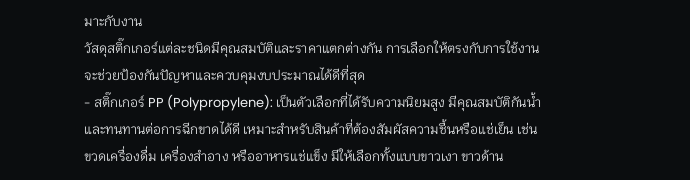มาะกับงาน
วัสดุสติ๊กเกอร์แต่ละชนิดมีคุณสมบัติและราคาแตกต่างกัน การเลือกให้ตรงกับการใช้งานจะช่วยป้องกันปัญหาและควบคุมงบประมาณได้ดีที่สุด
- สติ๊กเกอร์ PP (Polypropylene): เป็นตัวเลือกที่ได้รับความนิยมสูง มีคุณสมบัติกันน้ำและทนทานต่อการฉีกขาดได้ดี เหมาะสำหรับสินค้าที่ต้องสัมผัสความชื้นหรือแช่เย็น เช่น ขวดเครื่องดื่ม เครื่องสำอาง หรืออาหารแช่แข็ง มีให้เลือกทั้งแบบขาวเงา ขาวด้าน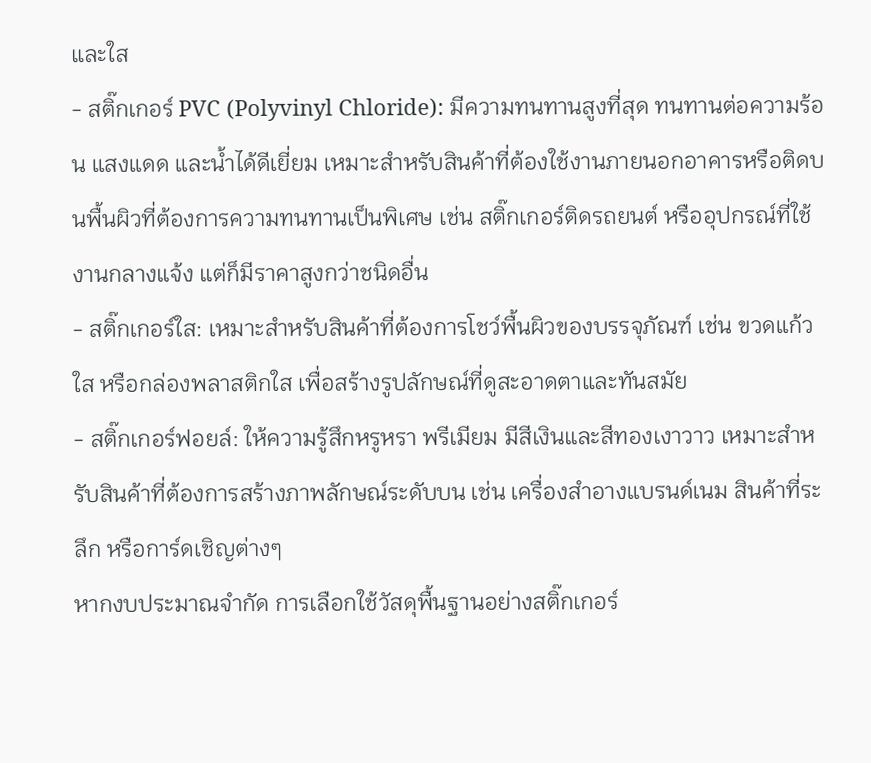และใส
- สติ๊กเกอร์ PVC (Polyvinyl Chloride): มีความทนทานสูงที่สุด ทนทานต่อความร้อน แสงแดด และน้ำได้ดีเยี่ยม เหมาะสำหรับสินค้าที่ต้องใช้งานภายนอกอาคารหรือติดบนพื้นผิวที่ต้องการความทนทานเป็นพิเศษ เช่น สติ๊กเกอร์ติดรถยนต์ หรืออุปกรณ์ที่ใช้งานกลางแจ้ง แต่ก็มีราคาสูงกว่าชนิดอื่น
- สติ๊กเกอร์ใส: เหมาะสำหรับสินค้าที่ต้องการโชว์พื้นผิวของบรรจุภัณฑ์ เช่น ขวดแก้วใส หรือกล่องพลาสติกใส เพื่อสร้างรูปลักษณ์ที่ดูสะอาดตาและทันสมัย
- สติ๊กเกอร์ฟอยล์: ให้ความรู้สึกหรูหรา พรีเมียม มีสีเงินและสีทองเงาวาว เหมาะสำหรับสินค้าที่ต้องการสร้างภาพลักษณ์ระดับบน เช่น เครื่องสำอางแบรนด์เนม สินค้าที่ระลึก หรือการ์ดเชิญต่างๆ
หากงบประมาณจำกัด การเลือกใช้วัสดุพื้นฐานอย่างสติ๊กเกอร์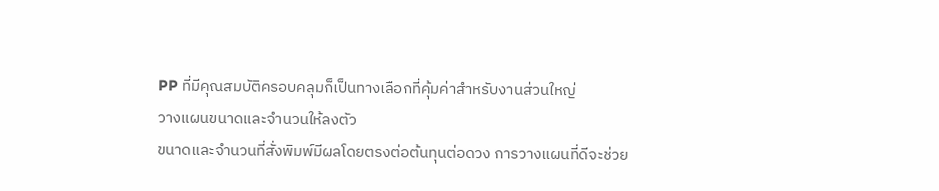PP ที่มีคุณสมบัติครอบคลุมก็เป็นทางเลือกที่คุ้มค่าสำหรับงานส่วนใหญ่
วางแผนขนาดและจำนวนให้ลงตัว
ขนาดและจำนวนที่สั่งพิมพ์มีผลโดยตรงต่อต้นทุนต่อดวง การวางแผนที่ดีจะช่วย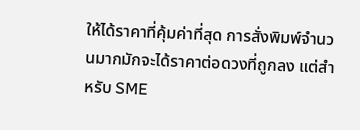ให้ได้ราคาที่คุ้มค่าที่สุด การสั่งพิมพ์จำนวนมากมักจะได้ราคาต่อดวงที่ถูกลง แต่สำหรับ SME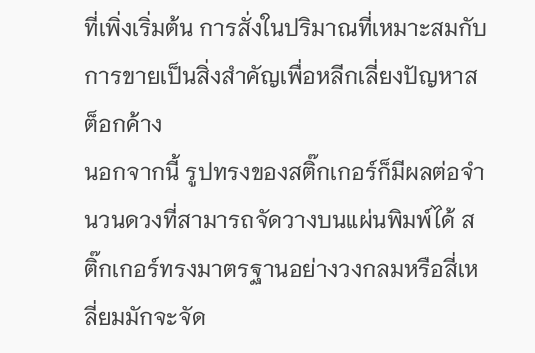ที่เพิ่งเริ่มต้น การสั่งในปริมาณที่เหมาะสมกับการขายเป็นสิ่งสำคัญเพื่อหลีกเลี่ยงปัญหาสต็อกค้าง
นอกจากนี้ รูปทรงของสติ๊กเกอร์ก็มีผลต่อจำนวนดวงที่สามารถจัดวางบนแผ่นพิมพ์ได้ สติ๊กเกอร์ทรงมาตรฐานอย่างวงกลมหรือสี่เหลี่ยมมักจะจัด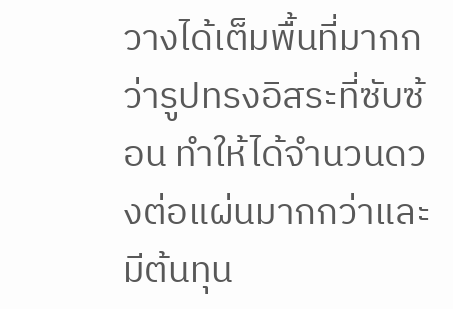วางได้เต็มพื้นที่มากกว่ารูปทรงอิสระที่ซับซ้อน ทำให้ได้จำนวนดวงต่อแผ่นมากกว่าและมีต้นทุน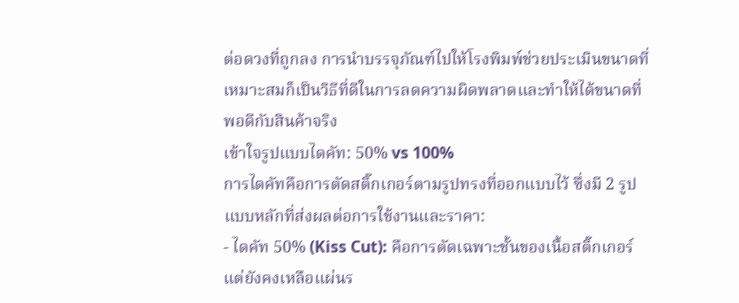ต่อดวงที่ถูกลง การนำบรรจุภัณฑ์ไปให้โรงพิมพ์ช่วยประเมินขนาดที่เหมาะสมก็เป็นวิธีที่ดีในการลดความผิดพลาดและทำให้ได้ขนาดที่พอดีกับสินค้าจริง
เข้าใจรูปแบบไดคัท: 50% vs 100%
การไดคัทคือการตัดสติ๊กเกอร์ตามรูปทรงที่ออกแบบไว้ ซึ่งมี 2 รูปแบบหลักที่ส่งผลต่อการใช้งานและราคา:
- ไดคัท 50% (Kiss Cut): คือการตัดเฉพาะชั้นของเนื้อสติ๊กเกอร์ แต่ยังคงเหลือแผ่นร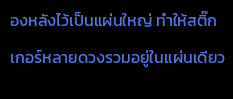องหลังไว้เป็นแผ่นใหญ่ ทำให้สติ๊กเกอร์หลายดวงรวมอยู่ในแผ่นเดียว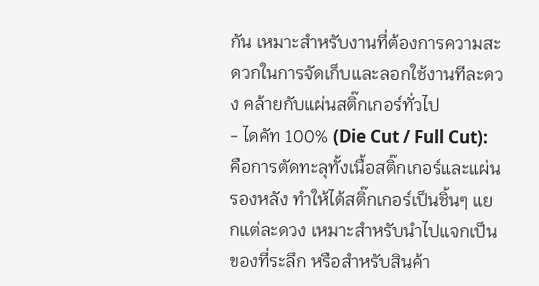กัน เหมาะสำหรับงานที่ต้องการความสะดวกในการจัดเก็บและลอกใช้งานทีละดวง คล้ายกับแผ่นสติ๊กเกอร์ทั่วไป
- ไดคัท 100% (Die Cut / Full Cut): คือการตัดทะลุทั้งเนื้อสติ๊กเกอร์และแผ่นรองหลัง ทำให้ได้สติ๊กเกอร์เป็นชิ้นๆ แยกแต่ละดวง เหมาะสำหรับนำไปแจกเป็นของที่ระลึก หรือสำหรับสินค้า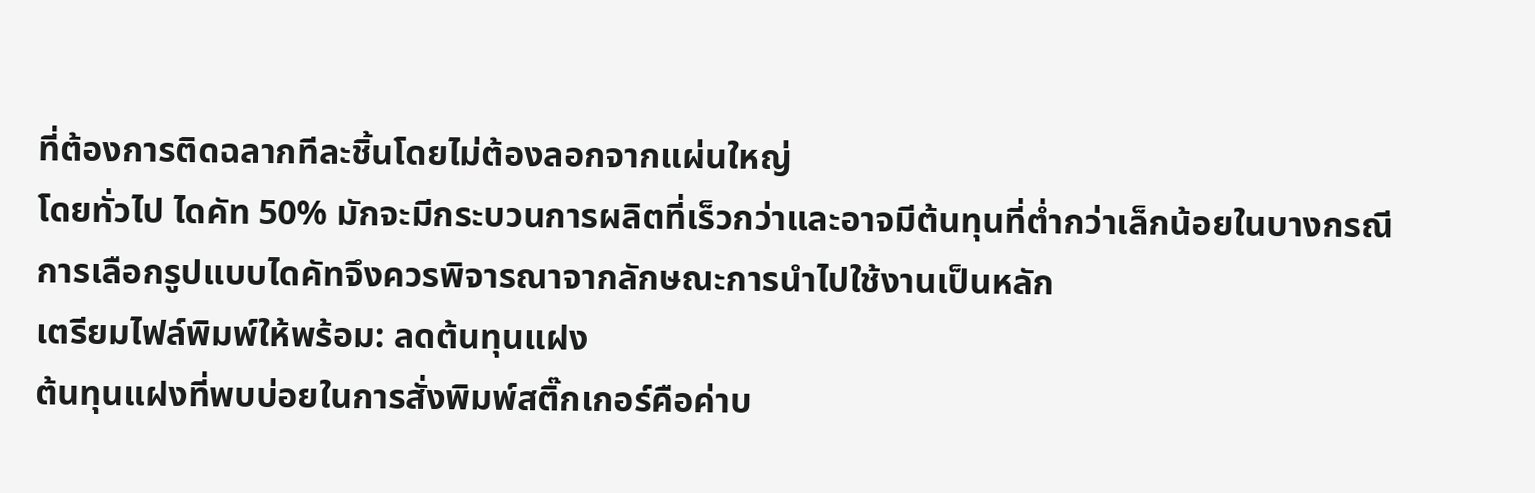ที่ต้องการติดฉลากทีละชิ้นโดยไม่ต้องลอกจากแผ่นใหญ่
โดยทั่วไป ไดคัท 50% มักจะมีกระบวนการผลิตที่เร็วกว่าและอาจมีต้นทุนที่ต่ำกว่าเล็กน้อยในบางกรณี การเลือกรูปแบบไดคัทจึงควรพิจารณาจากลักษณะการนำไปใช้งานเป็นหลัก
เตรียมไฟล์พิมพ์ให้พร้อม: ลดต้นทุนแฝง
ต้นทุนแฝงที่พบบ่อยในการสั่งพิมพ์สติ๊กเกอร์คือค่าบ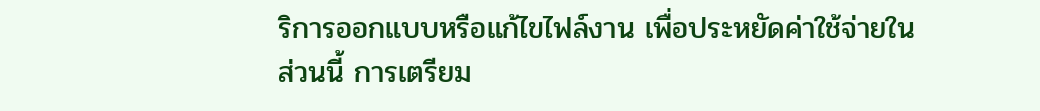ริการออกแบบหรือแก้ไขไฟล์งาน เพื่อประหยัดค่าใช้จ่ายในส่วนนี้ การเตรียม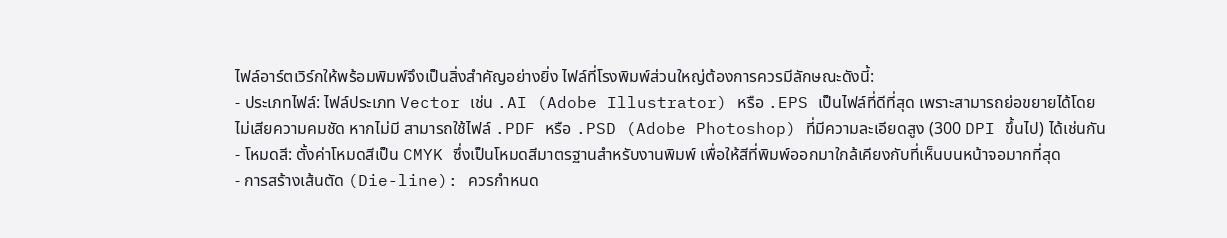ไฟล์อาร์ตเวิร์กให้พร้อมพิมพ์จึงเป็นสิ่งสำคัญอย่างยิ่ง ไฟล์ที่โรงพิมพ์ส่วนใหญ่ต้องการควรมีลักษณะดังนี้:
- ประเภทไฟล์: ไฟล์ประเภท Vector เช่น .AI (Adobe Illustrator) หรือ .EPS เป็นไฟล์ที่ดีที่สุด เพราะสามารถย่อขยายได้โดยไม่เสียความคมชัด หากไม่มี สามารถใช้ไฟล์ .PDF หรือ .PSD (Adobe Photoshop) ที่มีความละเอียดสูง (300 DPI ขึ้นไป) ได้เช่นกัน
- โหมดสี: ตั้งค่าโหมดสีเป็น CMYK ซึ่งเป็นโหมดสีมาตรฐานสำหรับงานพิมพ์ เพื่อให้สีที่พิมพ์ออกมาใกล้เคียงกับที่เห็นบนหน้าจอมากที่สุด
- การสร้างเส้นตัด (Die-line): ควรกำหนด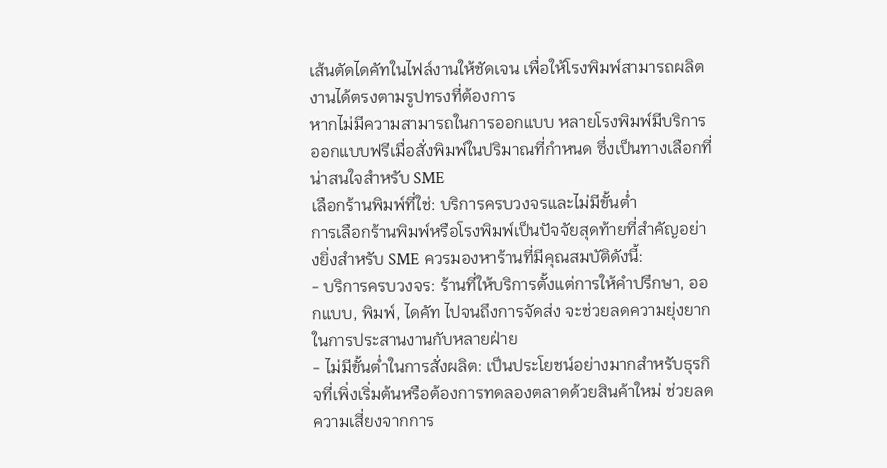เส้นตัดไดคัทในไฟล์งานให้ชัดเจน เพื่อให้โรงพิมพ์สามารถผลิตงานได้ตรงตามรูปทรงที่ต้องการ
หากไม่มีความสามารถในการออกแบบ หลายโรงพิมพ์มีบริการออกแบบฟรีเมื่อสั่งพิมพ์ในปริมาณที่กำหนด ซึ่งเป็นทางเลือกที่น่าสนใจสำหรับ SME
เลือกร้านพิมพ์ที่ใช่: บริการครบวงจรและไม่มีขั้นต่ำ
การเลือกร้านพิมพ์หรือโรงพิมพ์เป็นปัจจัยสุดท้ายที่สำคัญอย่างยิ่งสำหรับ SME ควรมองหาร้านที่มีคุณสมบัติดังนี้:
- บริการครบวงจร: ร้านที่ให้บริการตั้งแต่การให้คำปรึกษา, ออกแบบ, พิมพ์, ไดคัท ไปจนถึงการจัดส่ง จะช่วยลดความยุ่งยากในการประสานงานกับหลายฝ่าย
- ไม่มีขั้นต่ำในการสั่งผลิต: เป็นประโยชน์อย่างมากสำหรับธุรกิจที่เพิ่งเริ่มต้นหรือต้องการทดลองตลาดด้วยสินค้าใหม่ ช่วยลดความเสี่ยงจากการ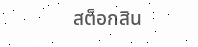สต็อกสิน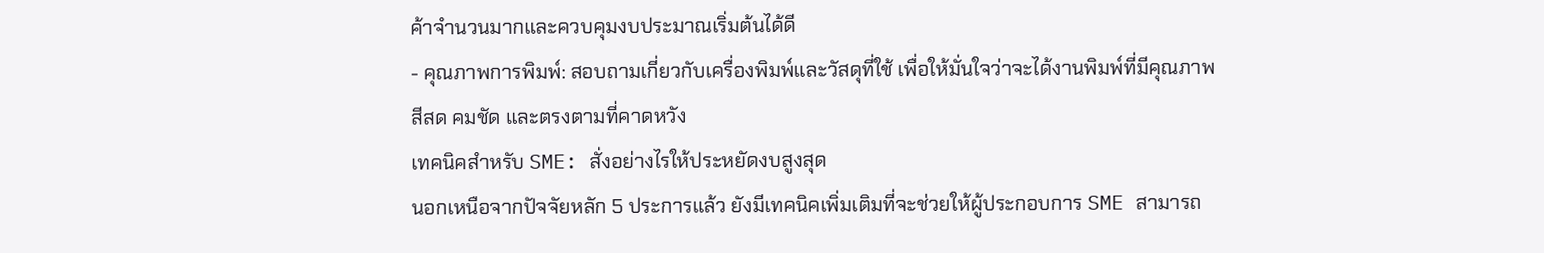ค้าจำนวนมากและควบคุมงบประมาณเริ่มต้นได้ดี
- คุณภาพการพิมพ์: สอบถามเกี่ยวกับเครื่องพิมพ์และวัสดุที่ใช้ เพื่อให้มั่นใจว่าจะได้งานพิมพ์ที่มีคุณภาพ สีสด คมชัด และตรงตามที่คาดหวัง
เทคนิคสำหรับ SME: สั่งอย่างไรให้ประหยัดงบสูงสุด
นอกเหนือจากปัจจัยหลัก 5 ประการแล้ว ยังมีเทคนิคเพิ่มเติมที่จะช่วยให้ผู้ประกอบการ SME สามารถ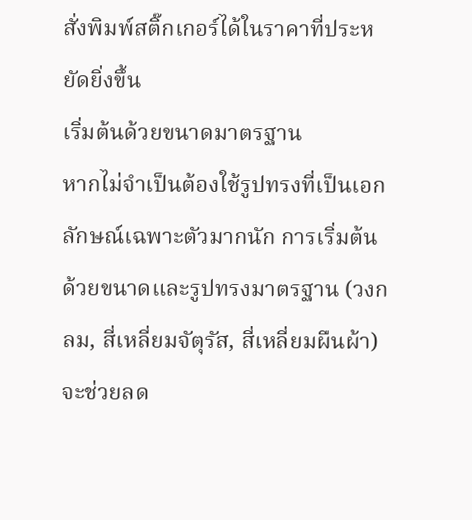สั่งพิมพ์สติ๊กเกอร์ได้ในราคาที่ประหยัดยิ่งขึ้น
เริ่มต้นด้วยขนาดมาตรฐาน
หากไม่จำเป็นต้องใช้รูปทรงที่เป็นเอกลักษณ์เฉพาะตัวมากนัก การเริ่มต้นด้วยขนาดและรูปทรงมาตรฐาน (วงกลม, สี่เหลี่ยมจัตุรัส, สี่เหลี่ยมผืนผ้า) จะช่วยลด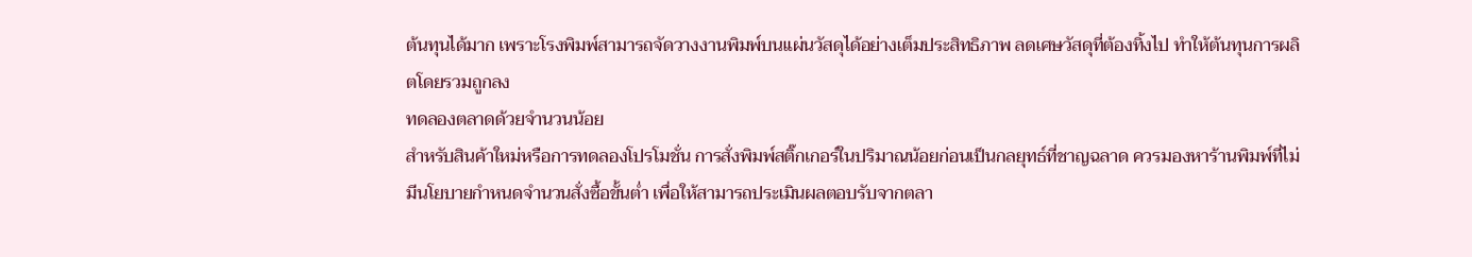ต้นทุนได้มาก เพราะโรงพิมพ์สามารถจัดวางงานพิมพ์บนแผ่นวัสดุได้อย่างเต็มประสิทธิภาพ ลดเศษวัสดุที่ต้องทิ้งไป ทำให้ต้นทุนการผลิตโดยรวมถูกลง
ทดลองตลาดด้วยจำนวนน้อย
สำหรับสินค้าใหม่หรือการทดลองโปรโมชั่น การสั่งพิมพ์สติ๊กเกอร์ในปริมาณน้อยก่อนเป็นกลยุทธ์ที่ชาญฉลาด ควรมองหาร้านพิมพ์ที่ไม่มีนโยบายกำหนดจำนวนสั่งซื้อขั้นต่ำ เพื่อให้สามารถประเมินผลตอบรับจากตลา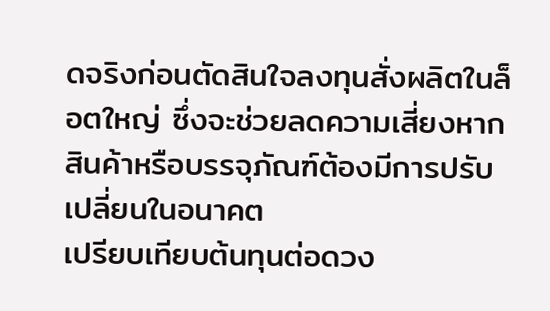ดจริงก่อนตัดสินใจลงทุนสั่งผลิตในล็อตใหญ่ ซึ่งจะช่วยลดความเสี่ยงหากสินค้าหรือบรรจุภัณฑ์ต้องมีการปรับเปลี่ยนในอนาคต
เปรียบเทียบต้นทุนต่อดวง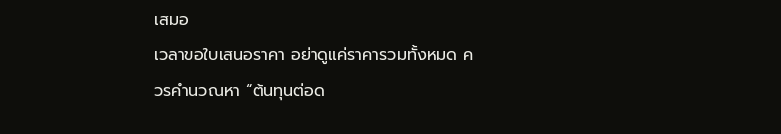เสมอ
เวลาขอใบเสนอราคา อย่าดูแค่ราคารวมทั้งหมด ควรคำนวณหา “ต้นทุนต่อด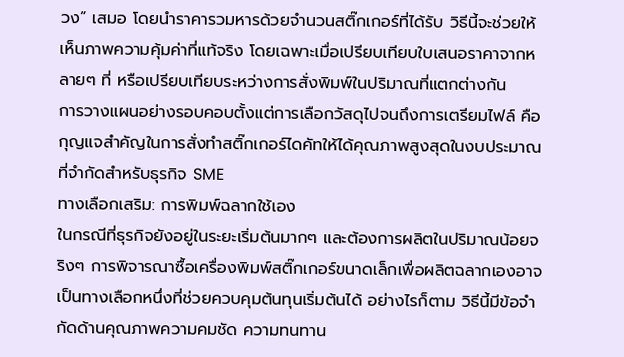วง” เสมอ โดยนำราคารวมหารด้วยจำนวนสติ๊กเกอร์ที่ได้รับ วิธีนี้จะช่วยให้เห็นภาพความคุ้มค่าที่แท้จริง โดยเฉพาะเมื่อเปรียบเทียบใบเสนอราคาจากหลายๆ ที่ หรือเปรียบเทียบระหว่างการสั่งพิมพ์ในปริมาณที่แตกต่างกัน
การวางแผนอย่างรอบคอบตั้งแต่การเลือกวัสดุไปจนถึงการเตรียมไฟล์ คือกุญแจสำคัญในการสั่งทำสติ๊กเกอร์ไดคัทให้ได้คุณภาพสูงสุดในงบประมาณที่จำกัดสำหรับธุรกิจ SME
ทางเลือกเสริม: การพิมพ์ฉลากใช้เอง
ในกรณีที่ธุรกิจยังอยู่ในระยะเริ่มต้นมากๆ และต้องการผลิตในปริมาณน้อยจริงๆ การพิจารณาซื้อเครื่องพิมพ์สติ๊กเกอร์ขนาดเล็กเพื่อผลิตฉลากเองอาจเป็นทางเลือกหนึ่งที่ช่วยควบคุมต้นทุนเริ่มต้นได้ อย่างไรก็ตาม วิธีนี้มีข้อจำกัดด้านคุณภาพความคมชัด ความทนทาน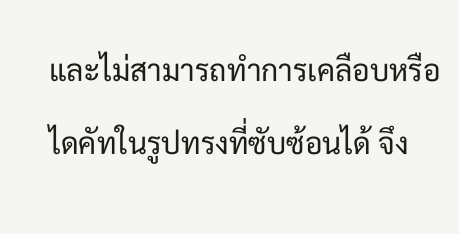และไม่สามารถทำการเคลือบหรือไดคัทในรูปทรงที่ซับซ้อนได้ จึง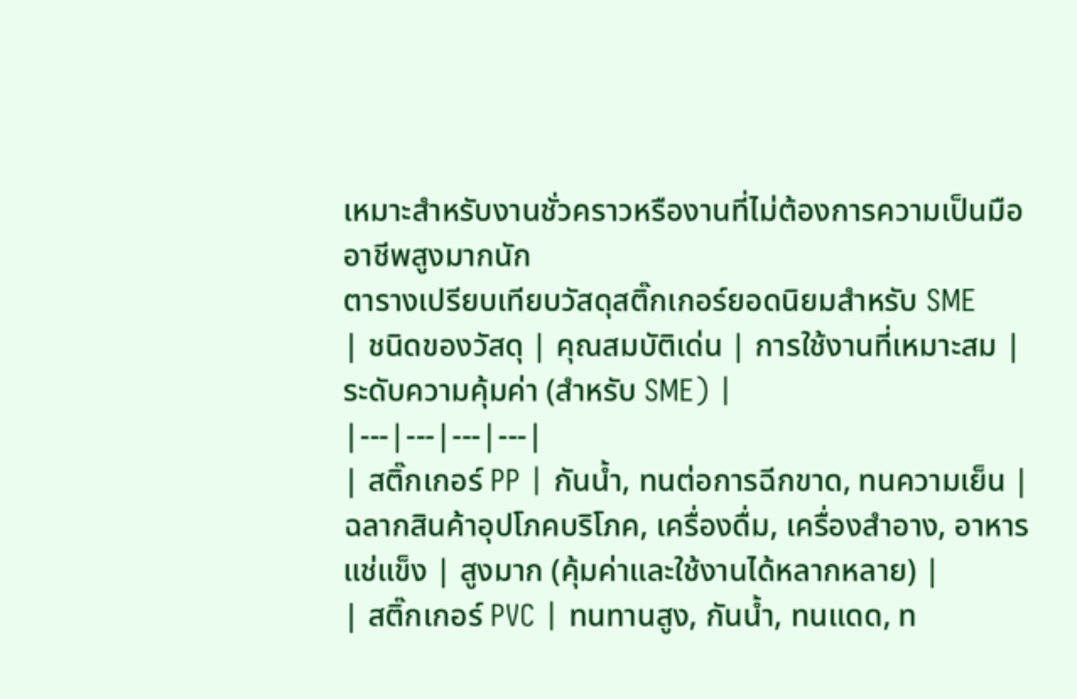เหมาะสำหรับงานชั่วคราวหรืองานที่ไม่ต้องการความเป็นมืออาชีพสูงมากนัก
ตารางเปรียบเทียบวัสดุสติ๊กเกอร์ยอดนิยมสำหรับ SME
| ชนิดของวัสดุ | คุณสมบัติเด่น | การใช้งานที่เหมาะสม | ระดับความคุ้มค่า (สำหรับ SME) |
|---|---|---|---|
| สติ๊กเกอร์ PP | กันน้ำ, ทนต่อการฉีกขาด, ทนความเย็น | ฉลากสินค้าอุปโภคบริโภค, เครื่องดื่ม, เครื่องสำอาง, อาหารแช่แข็ง | สูงมาก (คุ้มค่าและใช้งานได้หลากหลาย) |
| สติ๊กเกอร์ PVC | ทนทานสูง, กันน้ำ, ทนแดด, ท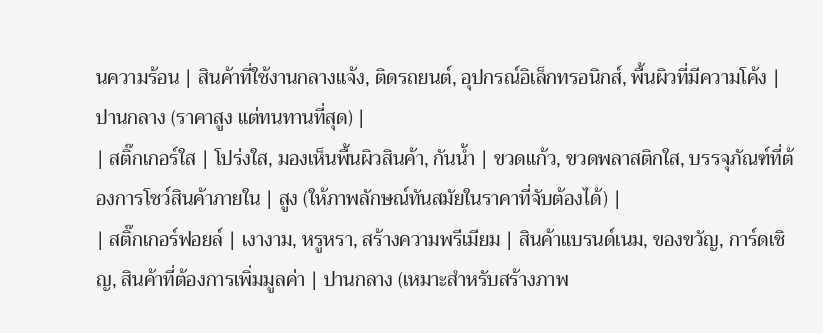นความร้อน | สินค้าที่ใช้งานกลางแจ้ง, ติดรถยนต์, อุปกรณ์อิเล็กทรอนิกส์, พื้นผิวที่มีความโค้ง | ปานกลาง (ราคาสูง แต่ทนทานที่สุด) |
| สติ๊กเกอร์ใส | โปร่งใส, มองเห็นพื้นผิวสินค้า, กันน้ำ | ขวดแก้ว, ขวดพลาสติกใส, บรรจุภัณฑ์ที่ต้องการโชว์สินค้าภายใน | สูง (ให้ภาพลักษณ์ทันสมัยในราคาที่จับต้องได้) |
| สติ๊กเกอร์ฟอยล์ | เงางาม, หรูหรา, สร้างความพรีเมียม | สินค้าแบรนด์เนม, ของขวัญ, การ์ดเชิญ, สินค้าที่ต้องการเพิ่มมูลค่า | ปานกลาง (เหมาะสำหรับสร้างภาพ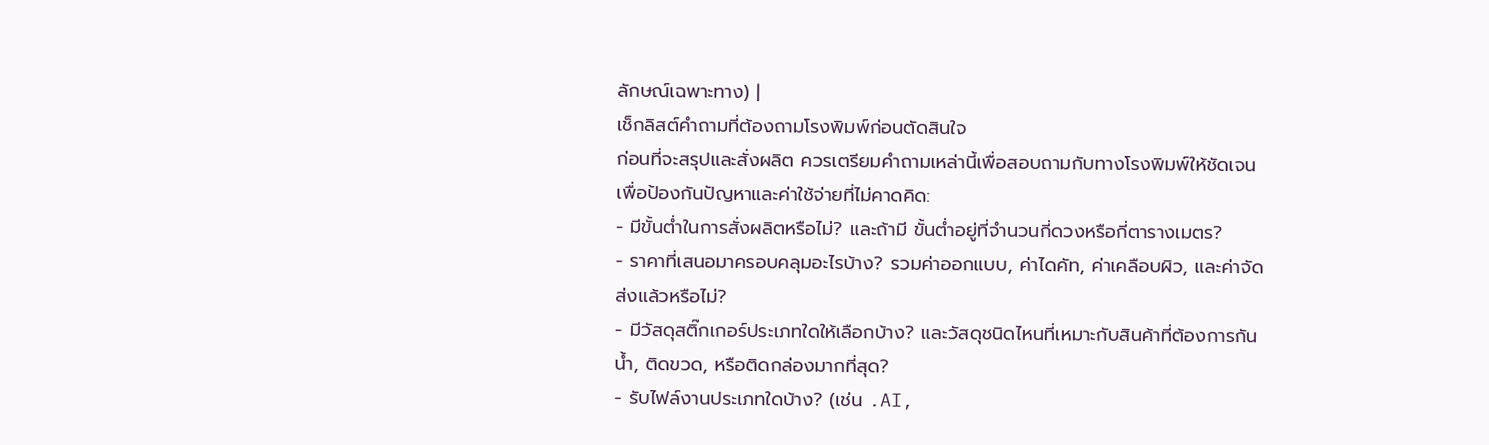ลักษณ์เฉพาะทาง) |
เช็กลิสต์คำถามที่ต้องถามโรงพิมพ์ก่อนตัดสินใจ
ก่อนที่จะสรุปและสั่งผลิต ควรเตรียมคำถามเหล่านี้เพื่อสอบถามกับทางโรงพิมพ์ให้ชัดเจน เพื่อป้องกันปัญหาและค่าใช้จ่ายที่ไม่คาดคิด:
- มีขั้นต่ำในการสั่งผลิตหรือไม่? และถ้ามี ขั้นต่ำอยู่ที่จำนวนกี่ดวงหรือกี่ตารางเมตร?
- ราคาที่เสนอมาครอบคลุมอะไรบ้าง? รวมค่าออกแบบ, ค่าไดคัท, ค่าเคลือบผิว, และค่าจัดส่งแล้วหรือไม่?
- มีวัสดุสติ๊กเกอร์ประเภทใดให้เลือกบ้าง? และวัสดุชนิดไหนที่เหมาะกับสินค้าที่ต้องการกันน้ำ, ติดขวด, หรือติดกล่องมากที่สุด?
- รับไฟล์งานประเภทใดบ้าง? (เช่น .AI,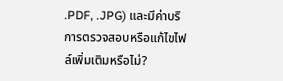.PDF, .JPG) และมีค่าบริการตรวจสอบหรือแก้ไขไฟล์เพิ่มเติมหรือไม่?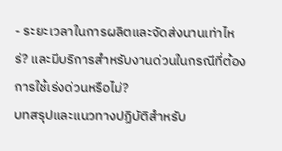- ระยะเวลาในการผลิตและจัดส่งนานเท่าไหร่? และมีบริการสำหรับงานด่วนในกรณีที่ต้องการใช้เร่งด่วนหรือไม่?
บทสรุปและแนวทางปฏิบัติสำหรับ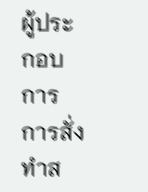ผู้ประกอบการ
การสั่งทำส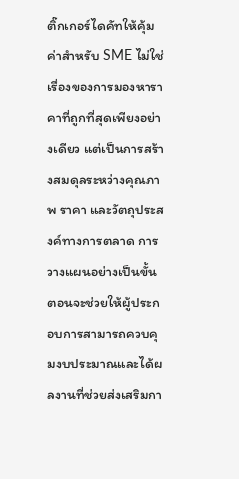ติ๊กเกอร์ไดคัทให้คุ้มค่าสำหรับ SME ไม่ใช่เรื่องของการมองหาราคาที่ถูกที่สุดเพียงอย่างเดียว แต่เป็นการสร้างสมดุลระหว่างคุณภาพ ราคา และวัตถุประสงค์ทางการตลาด การวางแผนอย่างเป็นขั้นตอนจะช่วยให้ผู้ประกอบการสามารถควบคุมงบประมาณและได้ผลงานที่ช่วยส่งเสริมกา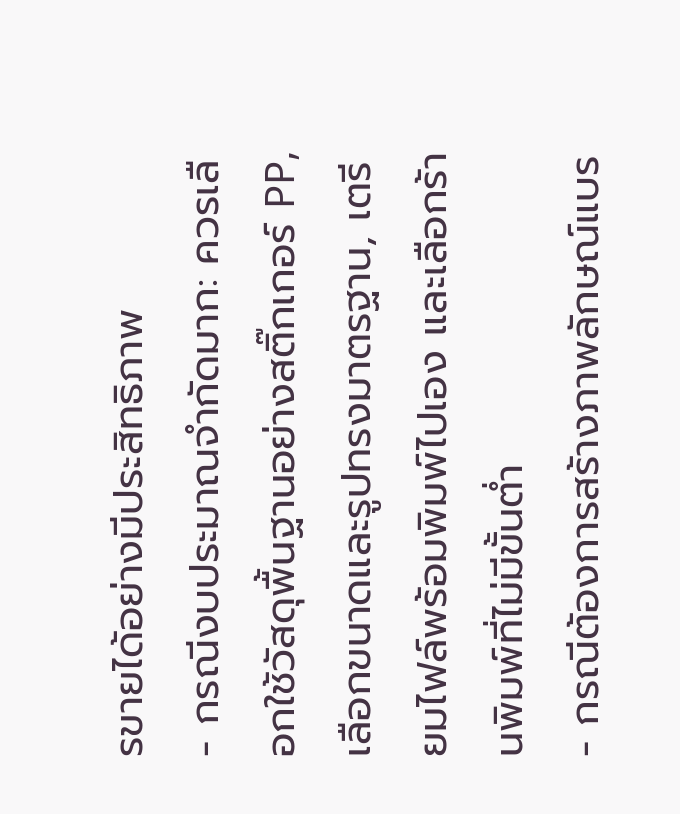รขายได้อย่างมีประสิทธิภาพ
- กรณีงบประมาณจำกัดมาก: ควรเลือกใช้วัสดุพื้นฐานอย่างสติ๊กเกอร์ PP, เลือกขนาดและรูปทรงมาตรฐาน, เตรียมไฟล์พร้อมพิมพ์ไปเอง และเลือกร้านพิมพ์ที่ไม่มีขั้นต่ำ
- กรณีต้องการสร้างภาพลักษณ์แบร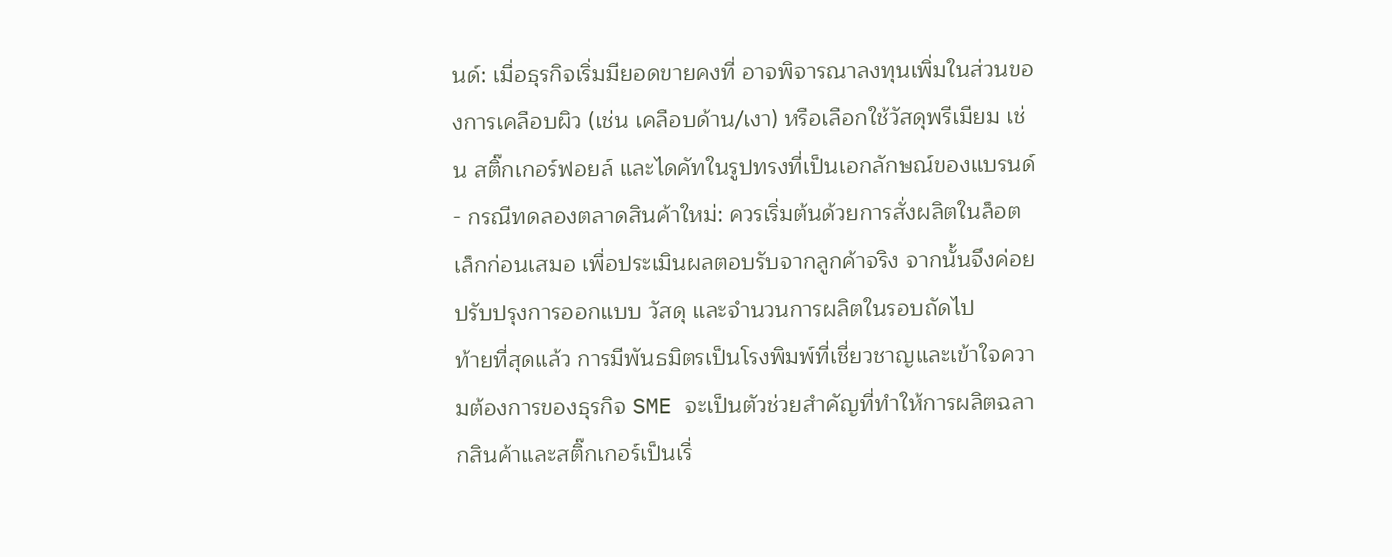นด์: เมื่อธุรกิจเริ่มมียอดขายคงที่ อาจพิจารณาลงทุนเพิ่มในส่วนของการเคลือบผิว (เช่น เคลือบด้าน/เงา) หรือเลือกใช้วัสดุพรีเมียม เช่น สติ๊กเกอร์ฟอยล์ และไดคัทในรูปทรงที่เป็นเอกลักษณ์ของแบรนด์
- กรณีทดลองตลาดสินค้าใหม่: ควรเริ่มต้นด้วยการสั่งผลิตในล็อตเล็กก่อนเสมอ เพื่อประเมินผลตอบรับจากลูกค้าจริง จากนั้นจึงค่อยปรับปรุงการออกแบบ วัสดุ และจำนวนการผลิตในรอบถัดไป
ท้ายที่สุดแล้ว การมีพันธมิตรเป็นโรงพิมพ์ที่เชี่ยวชาญและเข้าใจความต้องการของธุรกิจ SME จะเป็นตัวช่วยสำคัญที่ทำให้การผลิตฉลากสินค้าและสติ๊กเกอร์เป็นเรื่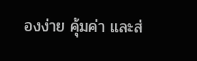องง่าย คุ้มค่า และส่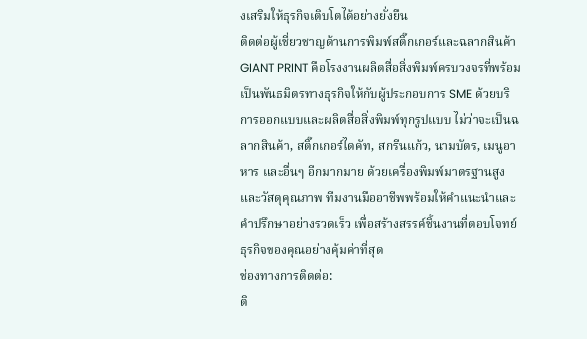งเสริมให้ธุรกิจเติบโตได้อย่างยั่งยืน
ติดต่อผู้เชี่ยวชาญด้านการพิมพ์สติ๊กเกอร์และฉลากสินค้า
GIANT PRINT คือโรงงานผลิตสื่อสิ่งพิมพ์ครบวงจรที่พร้อมเป็นพันธมิตรทางธุรกิจให้กับผู้ประกอบการ SME ด้วยบริการออกแบบและผลิตสื่อสิ่งพิมพ์ทุกรูปแบบ ไม่ว่าจะเป็นฉลากสินค้า, สติ๊กเกอร์ไดคัท, สกรีนแก้ว, นามบัตร, เมนูอาหาร และอื่นๆ อีกมากมาย ด้วยเครื่องพิมพ์มาตรฐานสูงและวัสดุคุณภาพ ทีมงานมืออาชีพพร้อมให้คำแนะนำและคำปรึกษาอย่างรวดเร็ว เพื่อสร้างสรรค์ชิ้นงานที่ตอบโจทย์ธุรกิจของคุณอย่างคุ้มค่าที่สุด
ช่องทางการติดต่อ:
ติ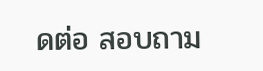ดต่อ สอบถาม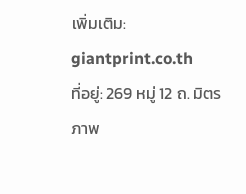เพิ่มเติม: giantprint.co.th
ที่อยู่: 269 หมู่ 12 ถ. มิตรภาพ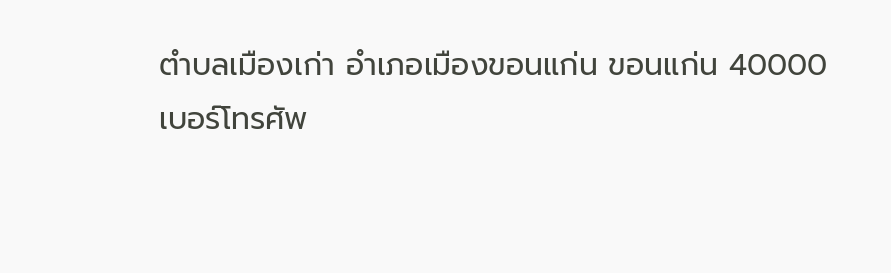ตำบลเมืองเก่า อำเภอเมืองขอนแก่น ขอนแก่น 40000
เบอร์โทรศัพ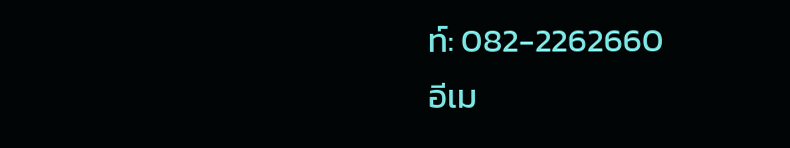ท์: 082-2262660
อีเม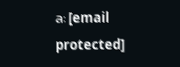ล: [email protected]